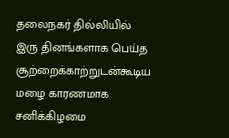தலைநகர் தில்லியில் இரு தினங்களாக பெய்த சூற்றைக்காற்றுடன்கூடிய மழை காரணமாக சனிக்கிழமை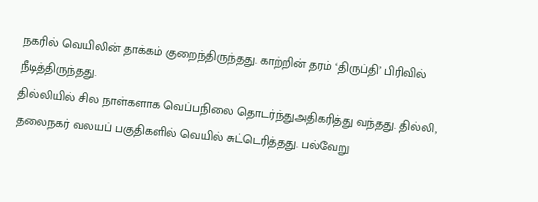நகரில் வெயிலின் தாக்கம் குறைந்திருந்தது. காற்றின் தரம் ‘திருப்தி’ பிரிவில் நீடித்திருந்தது.
தில்லியில் சில நாள்களாக வெப்பநிலை தொடர்ந்துஅதிகரித்து வந்தது. தில்லி, தலைநகர் வலயப் பகுதிகளில் வெயில் சுட்டெரித்தது. பல்வேறு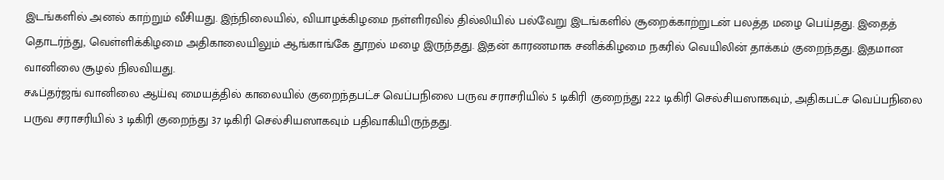இடங்களில் அனல் காற்றும் வீசியது. இந்நிலையில், வியாழக்கிழமை நள்ளிரவில் தில்லியில் பல்வேறு இடங்களில் சூறைக்காற்றுடன் பலத்த மழை பெய்தது. இதைத் தொடர்ந்து, வெள்ளிக்கிழமை அதிகாலையிலும் ஆங்காங்கே தூறல் மழை இருந்தது. இதன் காரணமாக சனிக்கிழமை நகரில் வெயிலின் தாக்கம் குறைந்தது. இதமான வானிலை சூழல் நிலவியது.
சஃப்தர்ஜங் வானிலை ஆய்வு மையத்தில் காலையில் குறைந்தபட்ச வெப்பநிலை பருவ சராசரியில் 5 டிகிரி குறைந்து 22.2 டிகிரி செல்சியஸாகவும், அதிகபட்ச வெப்பநிலை பருவ சராசரியில் 3 டிகிரி குறைந்து 37 டிகிரி செல்சியஸாகவும் பதிவாகியிருந்தது.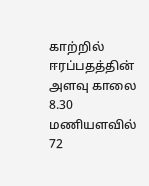காற்றில் ஈரப்பதத்தின் அளவு காலை 8.30 மணியளவில் 72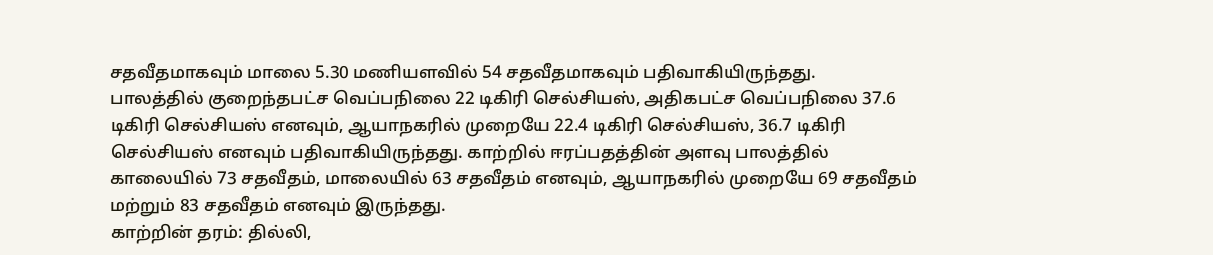சதவீதமாகவும் மாலை 5.30 மணியளவில் 54 சதவீதமாகவும் பதிவாகியிருந்தது.
பாலத்தில் குறைந்தபட்ச வெப்பநிலை 22 டிகிரி செல்சியஸ், அதிகபட்ச வெப்பநிலை 37.6 டிகிரி செல்சியஸ் எனவும், ஆயாநகரில் முறையே 22.4 டிகிரி செல்சியஸ், 36.7 டிகிரி செல்சியஸ் எனவும் பதிவாகியிருந்தது. காற்றில் ஈரப்பதத்தின் அளவு பாலத்தில் காலையில் 73 சதவீதம், மாலையில் 63 சதவீதம் எனவும், ஆயாநகரில் முறையே 69 சதவீதம் மற்றும் 83 சதவீதம் எனவும் இருந்தது.
காற்றின் தரம்: தில்லி,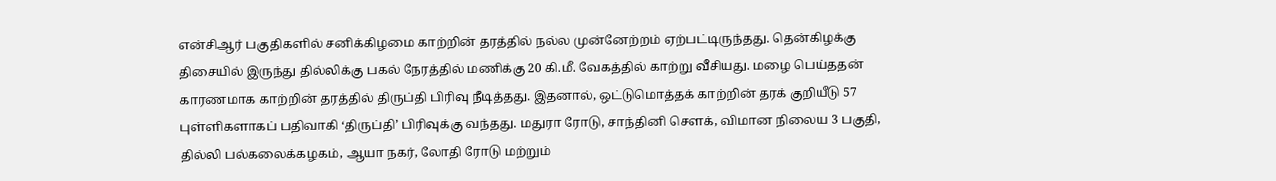என்சிஆர் பகுதிகளில் சனிக்கிழமை காற்றின் தரத்தில் நல்ல முன்னேற்றம் ஏற்பட்டிருந்தது. தென்கிழக்கு திசையில் இருந்து தில்லிக்கு பகல் நேரத்தில் மணிக்கு 20 கி.மீ. வேகத்தில் காற்று வீசியது. மழை பெய்ததன் காரணமாக காற்றின் தரத்தில் திருப்தி பிரிவு நீடித்தது. இதனால், ஒட்டுமொத்தக் காற்றின் தரக் குறியீடு 57 புள்ளிகளாகப் பதிவாகி ‘திருப்தி’ பிரிவுக்கு வந்தது. மதுரா ரோடு, சாந்தினி சௌக், விமான நிலைய 3 பகுதி, தில்லி பல்கலைக்கழகம், ஆயா நகர், லோதி ரோடு மற்றும்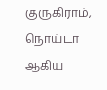குருகிராம், நொய்டா ஆகிய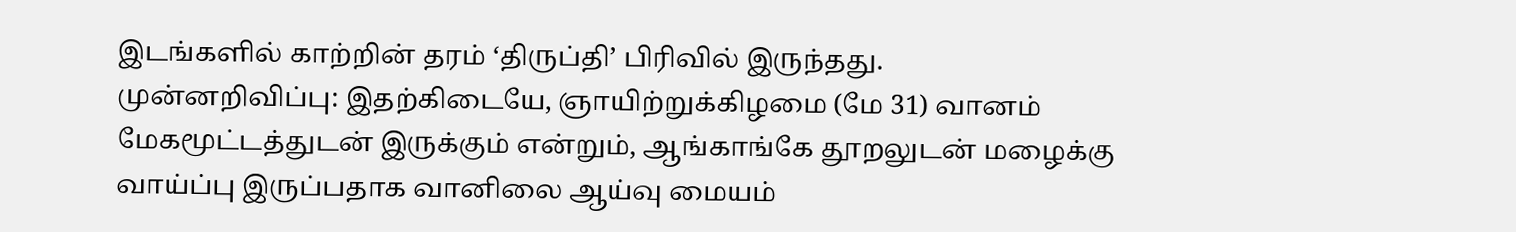இடங்களில் காற்றின் தரம் ‘திருப்தி’ பிரிவில் இருந்தது.
முன்னறிவிப்பு: இதற்கிடையே, ஞாயிற்றுக்கிழமை (மே 31) வானம் மேகமூட்டத்துடன் இருக்கும் என்றும், ஆங்காங்கே தூறலுடன் மழைக்கு வாய்ப்பு இருப்பதாக வானிலை ஆய்வு மையம்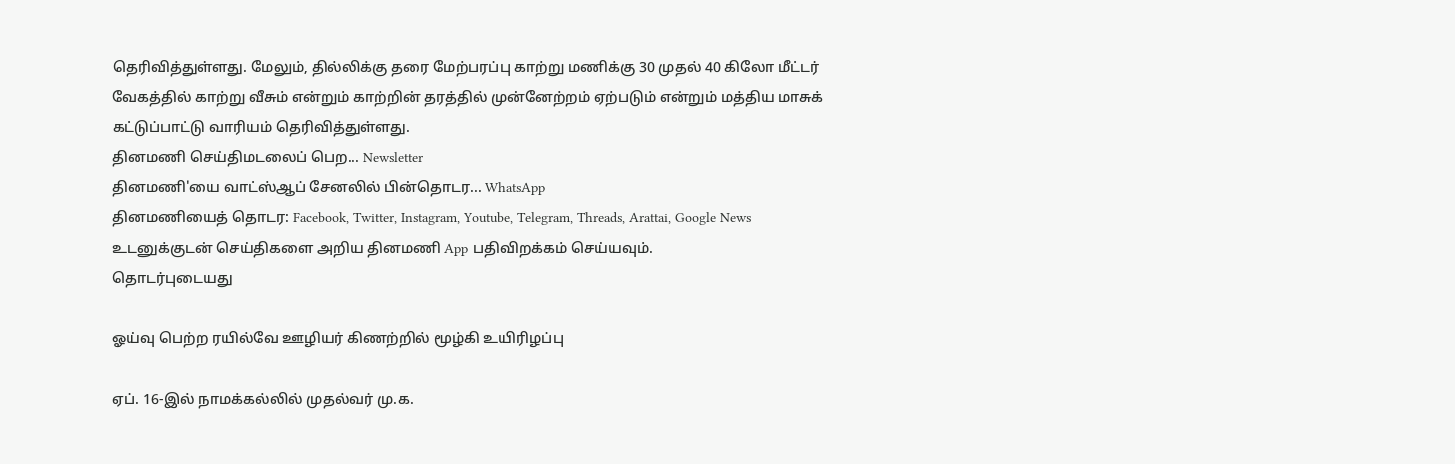தெரிவித்துள்ளது. மேலும், தில்லிக்கு தரை மேற்பரப்பு காற்று மணிக்கு 30 முதல் 40 கிலோ மீட்டர் வேகத்தில் காற்று வீசும் என்றும் காற்றின் தரத்தில் முன்னேற்றம் ஏற்படும் என்றும் மத்திய மாசுக் கட்டுப்பாட்டு வாரியம் தெரிவித்துள்ளது.
தினமணி செய்திமடலைப் பெற... Newsletter
தினமணி'யை வாட்ஸ்ஆப் சேனலில் பின்தொடர... WhatsApp
தினமணியைத் தொடர: Facebook, Twitter, Instagram, Youtube, Telegram, Threads, Arattai, Google News
உடனுக்குடன் செய்திகளை அறிய தினமணி App பதிவிறக்கம் செய்யவும்.
தொடர்புடையது

ஓய்வு பெற்ற ரயில்வே ஊழியர் கிணற்றில் மூழ்கி உயிரிழப்பு

ஏப். 16-இல் நாமக்கல்லில் முதல்வர் மு.க.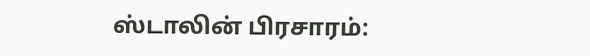ஸ்டாலின் பிரசாரம்: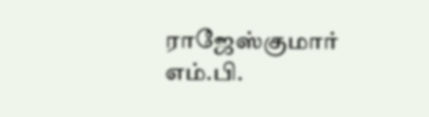ராஜேஸ்குமார் எம்.பி.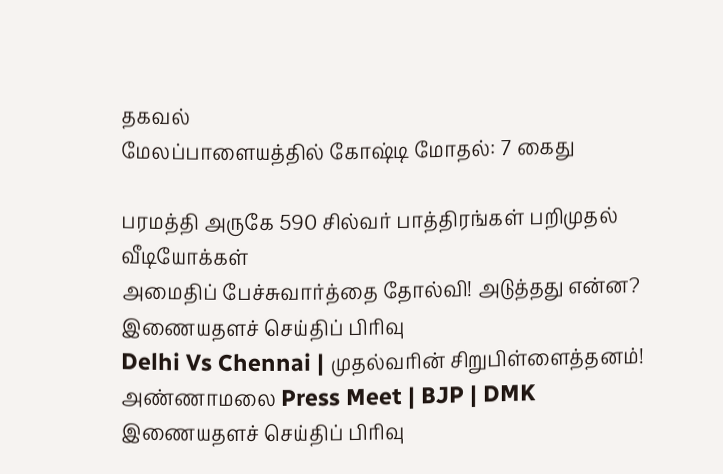தகவல்
மேலப்பாளையத்தில் கோஷ்டி மோதல்: 7 கைது

பரமத்தி அருகே 590 சில்வர் பாத்திரங்கள் பறிமுதல்
வீடியோக்கள்
அமைதிப் பேச்சுவார்த்தை தோல்வி! அடுத்தது என்ன?
இணையதளச் செய்திப் பிரிவு
Delhi Vs Chennai | முதல்வரின் சிறுபிள்ளைத்தனம்! அண்ணாமலை Press Meet | BJP | DMK
இணையதளச் செய்திப் பிரிவு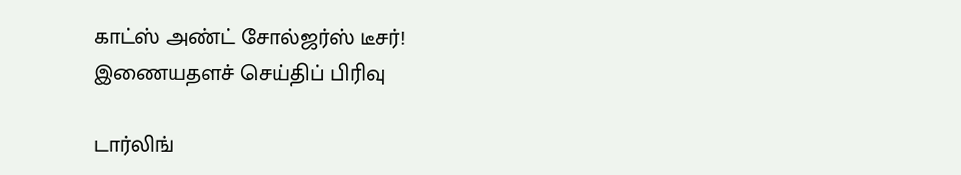காட்ஸ் அண்ட் சோல்ஜர்ஸ் டீசர்!
இணையதளச் செய்திப் பிரிவு

டார்லிங்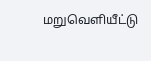மறுவெளியீட்டு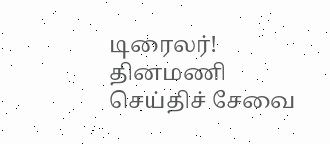டிரைலர்!
தினமணி செய்திச் சேவை